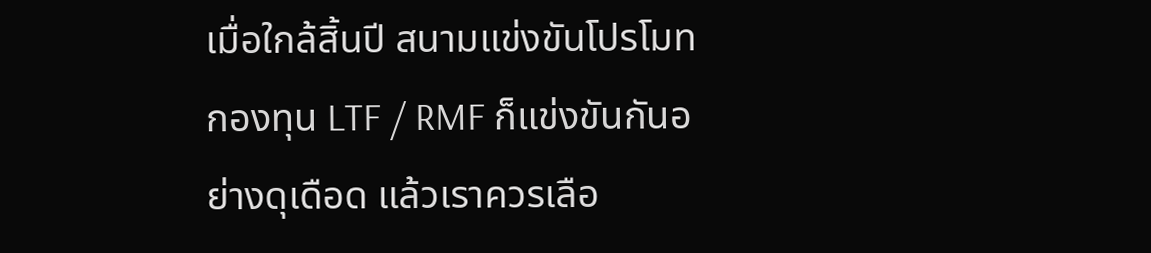เมื่อใกล้สิ้นปี สนามแข่งขันโปรโมท กองทุน LTF / RMF ก็แข่งขันกันอย่างดุเดือด แล้วเราควรเลือ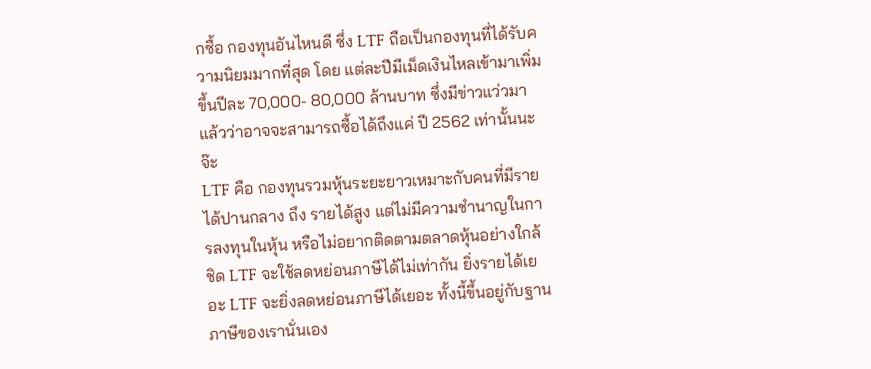กซื้อ กองทุนอันไหนดี ซึ่ง LTF ถือเป็นกองทุนที่ได้รับความนิยมมากที่สุด โดย แต่ละปีมีเม็ดเงินไหลเข้ามาเพิ่มขึ้นปีละ 70,000- 80,000 ล้านบาท ซึ่งมีข่าวแว่วมาแล้วว่าอาจจะสามารถซื้อได้ถึงแค่ ปี 2562 เท่านั้นนะจ๊ะ
LTF คือ กองทุนรวมหุ้นระยะยาวเหมาะกับคนที่มีรายได้ปานกลาง ถึง รายได้สูง แต่ไม่มีความชำนาญในการลงทุนในหุ้น หรือไม่อยากติดตามตลาดหุ้นอย่างใกล้ชิด LTF จะใช้ลดหย่อนภาษีได้ไม่เท่ากัน ยิ่งรายได้เยอะ LTF จะยิ่งลดหย่อนภาษีได้เยอะ ทั้งนี้ขึ้นอยู่กับฐานภาษีของเรานั่นเอง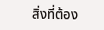สิ่งที่ต้อง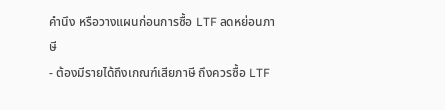คำนึง หรือวางแผนก่อนการซื้อ LTF ลดหย่อนภาษี
- ต้องมีรายได้ถึงเกณฑ์เสียภาษี ถึงควรซื้อ LTF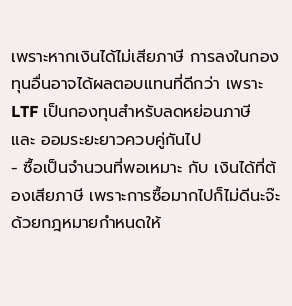เพราะหากเงินได้ไม่เสียภาษี การลงในกองทุนอื่นอาจได้ผลตอบแทนที่ดีกว่า เพราะ LTF เป็นกองทุนสำหรับลดหย่อนภาษี และ ออมระยะยาวควบคู่กันไป
- ซื้อเป็นจำนวนที่พอเหมาะ กับ เงินได้ที่ต้องเสียภาษี เพราะการซื้อมากไปก็ไม่ดีนะจ๊ะ ด้วยกฎหมายกำหนดให้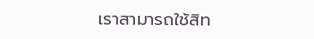เราสามารถใช้สิท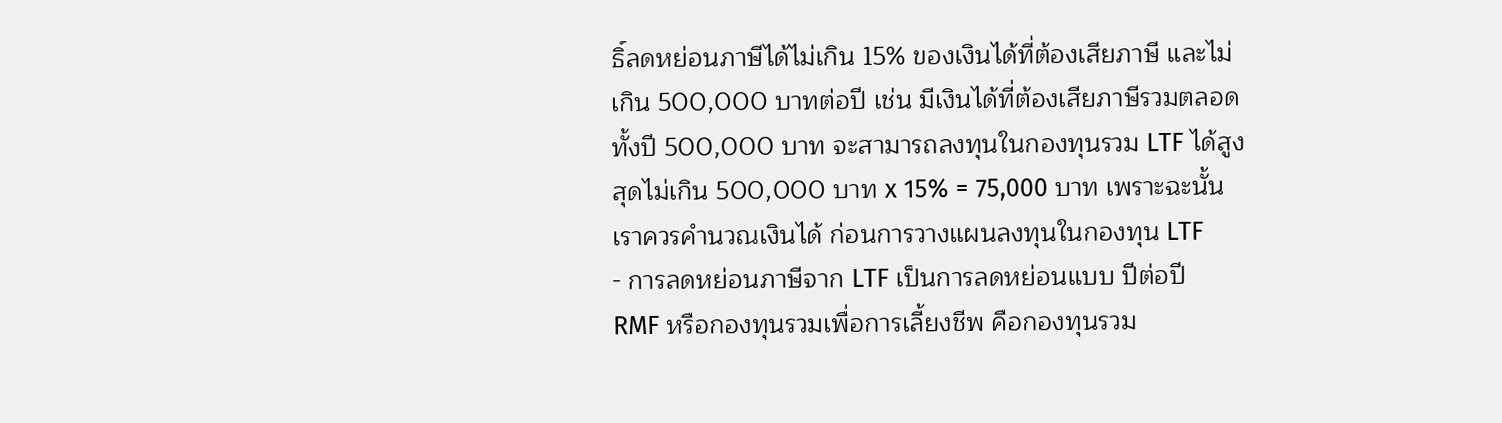ธิ์ลดหย่อนภาษีได้ไม่เกิน 15% ของเงินได้ที่ต้องเสียภาษี และไม่เกิน 500,000 บาทต่อปี เช่น มีเงินได้ที่ต้องเสียภาษีรวมตลอดทั้งปี 500,000 บาท จะสามารถลงทุนในกองทุนรวม LTF ได้สูงสุดไม่เกิน 500,000 บาท x 15% = 75,000 บาท เพราะฉะนั้นเราควรคำนวณเงินได้ ก่อนการวางแผนลงทุนในกองทุน LTF
- การลดหย่อนภาษีจาก LTF เป็นการลดหย่อนแบบ ปีต่อปี
RMF หรือกองทุนรวมเพื่อการเลี้ยงชีพ คือกองทุนรวม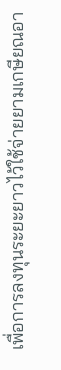เพื่อการลงทุนระยะยาวไว้ใช้จ่ายยามเกษียณอา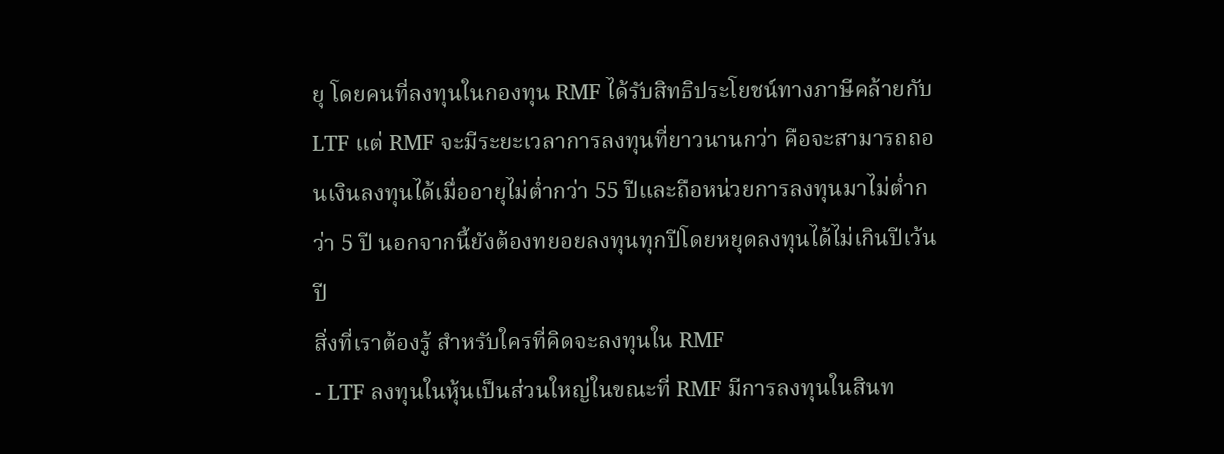ยุ โดยคนที่ลงทุนในกองทุน RMF ได้รับสิทธิประโยชน์ทางภาษีคล้ายกับ LTF แต่ RMF จะมีระยะเวลาการลงทุนที่ยาวนานกว่า คือจะสามารถถอนเงินลงทุนได้เมื่ออายุไม่ต่ำกว่า 55 ปีและถือหน่วยการลงทุนมาไม่ต่ำกว่า 5 ปี นอกจากนี้ยังต้องทยอยลงทุนทุกปีโดยหยุดลงทุนได้ไม่เกินปีเว้นปี
สิ่งที่เราต้องรู้ สำหรับใครที่คิดจะลงทุนใน RMF
- LTF ลงทุนในหุ้นเป็นส่วนใหญ่ในขณะที่ RMF มีการลงทุนในสินท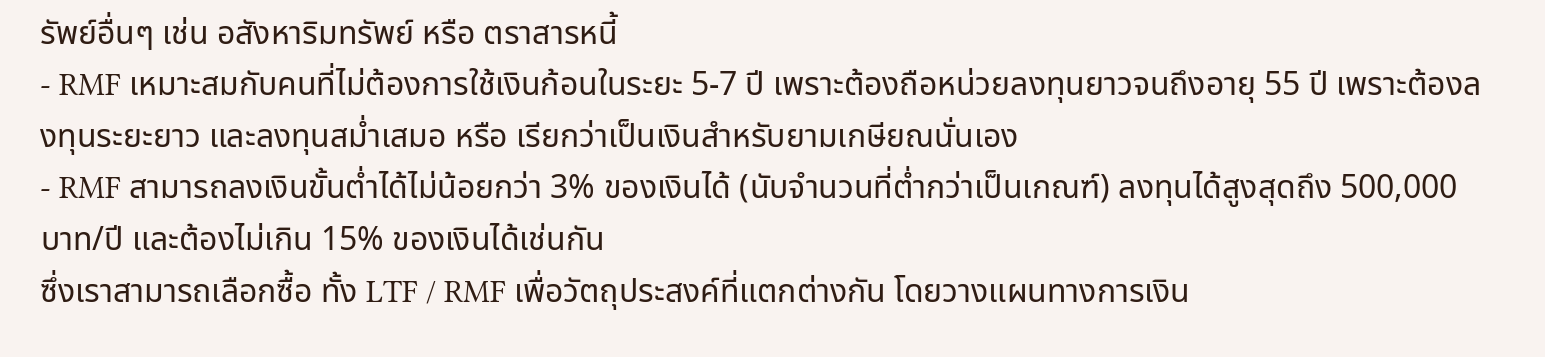รัพย์อื่นๆ เช่น อสังหาริมทรัพย์ หรือ ตราสารหนี้
- RMF เหมาะสมกับคนที่ไม่ต้องการใช้เงินก้อนในระยะ 5-7 ปี เพราะต้องถือหน่วยลงทุนยาวจนถึงอายุ 55 ปี เพราะต้องลงทุนระยะยาว และลงทุนสม่ำเสมอ หรือ เรียกว่าเป็นเงินสำหรับยามเกษียณนั่นเอง
- RMF สามารถลงเงินขั้นต่ำได้ไม่น้อยกว่า 3% ของเงินได้ (นับจำนวนที่ต่ำกว่าเป็นเกณฑ์) ลงทุนได้สูงสุดถึง 500,000 บาท/ปี และต้องไม่เกิน 15% ของเงินได้เช่นกัน
ซึ่งเราสามารถเลือกซื้อ ทั้ง LTF / RMF เพื่อวัตถุประสงค์ที่แตกต่างกัน โดยวางแผนทางการเงิน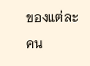ของแต่ละคน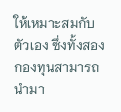ให้เหมาะสมกับตัวเอง ซึ่งทั้งสองกองทุนสามารถนำมา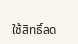ใช้สิทธิ์ลด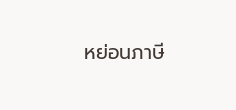หย่อนภาษี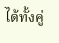ได้ทั้งคู่